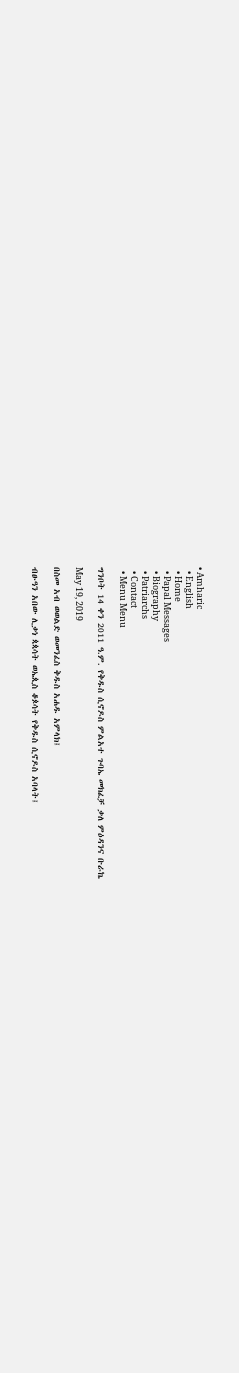• Amharic
  • English
  • Home
  • Papal Messages
  • Biography
  • Patriarchs
  • Contact
  • Menu Menu

ግንቦት 14 ቀን 2011 ዓ.ም. የቅዱስ ሲኖዶስ ምልአተ ጉባኤ መክፈቻ ቃለ ምዕዳንና ቡራኬ

May 19, 2019

በስመ አብ ወወልድ ወመንፈስ ቅዱስ አሐዱ አምላክ፤

ብፁዓን አበው ሊቃነ ጳጳሳት ወኤጲስ ቆጶሳት የቅዱስ ሲኖዶስ አባላት፤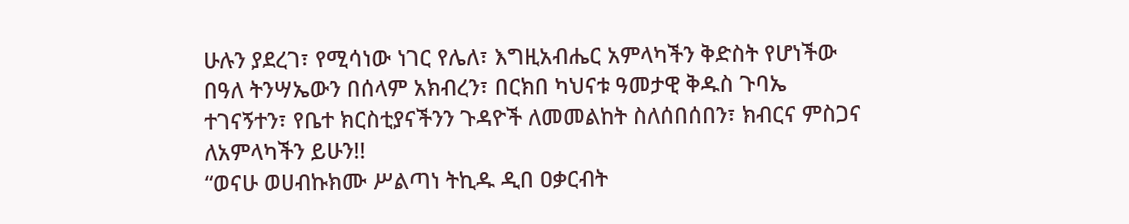ሁሉን ያደረገ፣ የሚሳነው ነገር የሌለ፣ እግዚአብሔር አምላካችን ቅድስት የሆነችው በዓለ ትንሣኤውን በሰላም አክብረን፣ በርክበ ካህናቱ ዓመታዊ ቅዱስ ጉባኤ ተገናኝተን፣ የቤተ ክርስቲያናችንን ጉዳዮች ለመመልከት ስለሰበሰበን፣ ክብርና ምስጋና ለአምላካችን ይሁን!!
“ወናሁ ወሀብኩክሙ ሥልጣነ ትኪዱ ዲበ ዐቃርብት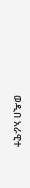ወዲበ አራዊተ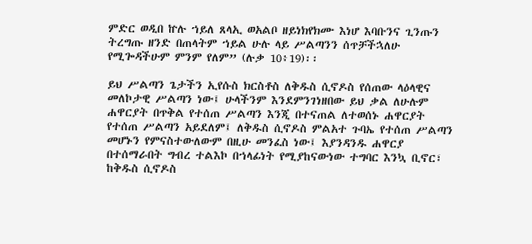ምድር ወዲበ ኵሉ ኀይለ ጸላኢ ወአልቦ ዘይነክየክሙ እነሆ እባቡንና ጊንጡን ትረግጡ ዘንድ በጠላትም ኀይል ሁሉ ላይ ሥልጣንን ሰጥቻችኋለሁ የሚጐዳችሁም ምንም የለም” (ሉቃ 10፥19)፡፡

ይህ ሥልጣን ጌታችን ኢየሱስ ክርስቶስ ለቅዱስ ሲኖዶስ የሰጠው ላዕላዊና መለኮታዊ ሥልጣን ነው፤ ሁላችንም እንደምንገነዘበው ይህ ቃል ለሁሉም ሐዋርያት በጥቅል የተሰጠ ሥልጣን እንጂ በተናጠል ለተወሰኑ ሐዋርያት የተሰጠ ሥልጣን አይደለም፤ ለቅዱስ ሲኖዶስ ምልአተ ጉባኤ የተሰጠ ሥልጣን መሆኑን የምናስተውለውም በዚሁ መንፈስ ነው፤ እያንዳንዱ ሐዋርያ በተሰማራበት ግብረ ተልእኮ በኀላፊነት የሚያከናውነው ተግባር እንኳ ቢኖር፣ ከቅዱስ ሲኖዶስ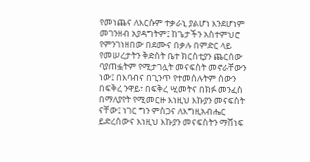የመነጨና ለእርሱም ተቃራኒ ያልሆነ እንደሆነም መገንዘብ አያዳግትም፤ ከጌታችን አስተምህሮ የምንገነዘበው በደሙና በቃሉ በምድር ላይ የመሠረታትን ቅድስት ቤተ ክርስቲያን ጨርሰው ባያጠፏትም የሚታገሏት መናፍስት መኖራቸውን ነው፤ በእባብና በጊንጥ የተመሰሉትም ሰውን በፍቅረ ንዋይ፣ በፍቅረ ሢመትና በክፉ መንፈስ በማለያየት የሚመርዙ እነዚህ እኩያን መናፍስት ናቸው፤ ነገር ግን ምስጋና ለእግዚአብሔር ይድረሰውና እነዚህ እኩያን መናፍስትን ማሸነፍ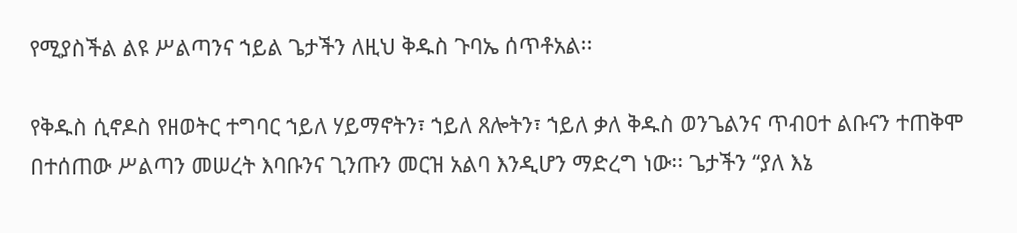የሚያስችል ልዩ ሥልጣንና ኀይል ጌታችን ለዚህ ቅዱስ ጉባኤ ሰጥቶአል፡፡

የቅዱስ ሲኖዶስ የዘወትር ተግባር ኀይለ ሃይማኖትን፣ ኀይለ ጸሎትን፣ ኀይለ ቃለ ቅዱስ ወንጌልንና ጥብዐተ ልቡናን ተጠቅሞ በተሰጠው ሥልጣን መሠረት እባቡንና ጊንጡን መርዝ አልባ እንዲሆን ማድረግ ነው፡፡ ጌታችን “ያለ እኔ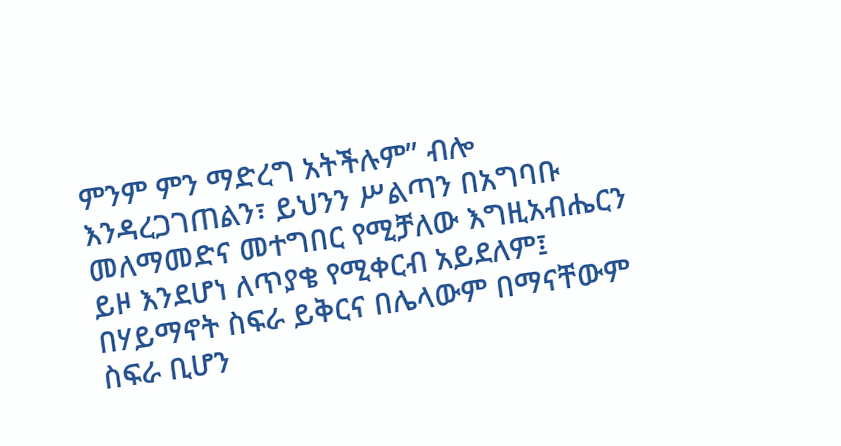ምንም ምን ማድረግ አትችሉም” ብሎ እንዳረጋገጠልን፣ ይህንን ሥልጣን በአግባቡ መለማመድና መተግበር የሚቻለው እግዚአብሔርን ይዞ እንደሆነ ለጥያቄ የሚቀርብ አይደለም፤ በሃይማኖት ስፍራ ይቅርና በሌላውም በማናቸውም ስፍራ ቢሆን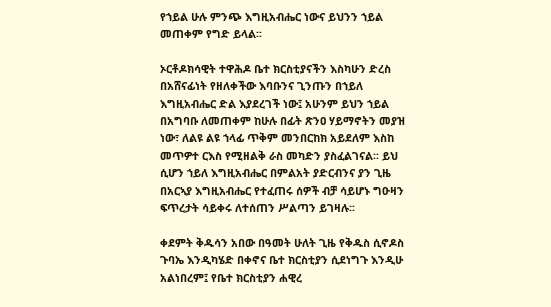የኀይል ሁሉ ምንጭ እግዚአብሔር ነውና ይህንን ኀይል መጠቀም የግድ ይላል፡፡

ኦርቶዶክሳዊት ተዋሕዶ ቤተ ክርስቲያናችን እስካሁን ድረስ በአሸናፊነት የዘለቀችው እባቡንና ጊንጡን በኀይለ እግዚአብሔር ድል እያደረገች ነው፤ አሁንም ይህን ኀይል በአግባቡ ለመጠቀም ከሁሉ በፊት ጽንዐ ሃይማኖትን መያዝ ነው፣ ለልዩ ልዩ ኀላፊ ጥቅም መንበርከክ አይደለም እስከ መጥዎተ ርእስ የሚዘልቅ ራስ መካድን ያስፈልገናል፡፡ ይህ ሲሆን ኀይለ እግዚአብሔር በምልአት ያድርብንና ያን ጊዜ በአርኣያ እግዚአብሔር የተፈጠሩ ሰዎች ብቻ ሳይሆኑ ግዑዛን ፍጥረታት ሳይቀሩ ለተሰጠን ሥልጣን ይገዛሉ፡፡

ቀደምት ቅዱሳን አበው በዓመት ሁለት ጊዜ የቅዱስ ሲኖዶስ ጉባኤ እንዲካሄድ በቀኖና ቤተ ክርስቲያን ሲደነግጉ እንዲሁ አልነበረም፤ የቤተ ክርስቲያን ሐዊረ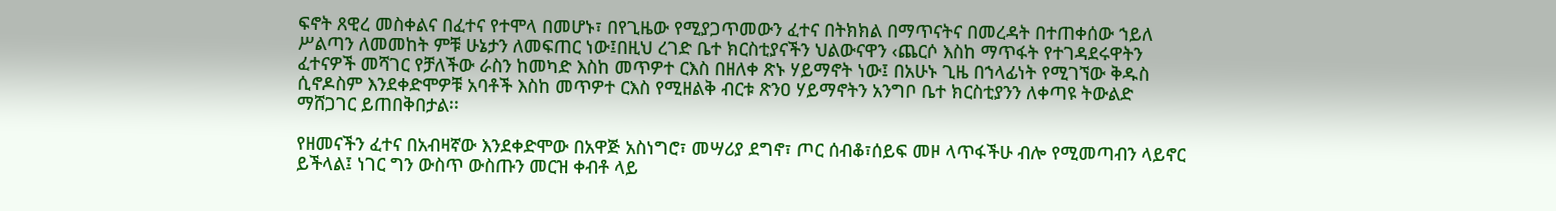ፍኖት ጸዊረ መስቀልና በፈተና የተሞላ በመሆኑ፣ በየጊዜው የሚያጋጥመውን ፈተና በትክክል በማጥናትና በመረዳት በተጠቀሰው ኀይለ ሥልጣን ለመመከት ምቹ ሁኔታን ለመፍጠር ነው፤በዚህ ረገድ ቤተ ክርስቲያናችን ህልውናዋን ‹ጨርሶ እስከ ማጥፋት የተገዳደሩዋትን ፈተናዎች መሻገር የቻለችው ራስን ከመካድ እስከ መጥዎተ ርእስ በዘለቀ ጽኑ ሃይማኖት ነው፤ በአሁኑ ጊዜ በኀላፊነት የሚገኘው ቅዱስ ሲኖዶስም እንደቀድሞዎቹ አባቶች እስከ መጥዎተ ርእስ የሚዘልቅ ብርቱ ጽንዐ ሃይማኖትን አንግቦ ቤተ ክርስቲያንን ለቀጣዩ ትውልድ ማሸጋገር ይጠበቅበታል፡፡

የዘመናችን ፈተና በአብዛኛው እንደቀድሞው በአዋጅ አስነግሮ፣ መሣሪያ ደግኖ፣ ጦር ሰብቆ፣ሰይፍ መዞ ላጥፋችሁ ብሎ የሚመጣብን ላይኖር ይችላል፤ ነገር ግን ውስጥ ውስጡን መርዝ ቀብቶ ላይ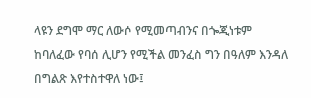ላዩን ደግሞ ማር ለውሶ የሚመጣብንና በጐጂነቱም ከባለፈው የባሰ ሊሆን የሚችል መንፈስ ግን በዓለም እንዳለ በግልጽ እየተስተዋለ ነው፤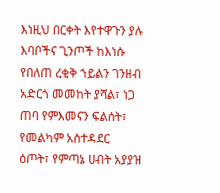እነዚህ በርቀት እየተዋጉን ያሉ እባቦችና ጊንጦች ከእነሱ የበለጠ ረቂቅ ኀይልን ገንዘብ አድርጎ መመከት ያሻል፣ ነጋ ጠባ የምእመናን ፍልሰት፣ የመልካም አስተዳደር ዕጦት፣ የምጣኔ ሀብት አያያዝ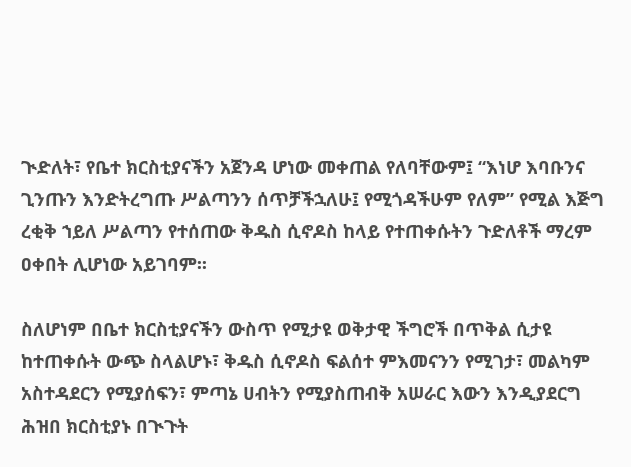ጒድለት፣ የቤተ ክርስቲያናችን አጀንዳ ሆነው መቀጠል የለባቸውም፤ “እነሆ እባቡንና ጊንጡን እንድትረግጡ ሥልጣንን ሰጥቻችኋለሁ፤ የሚጎዳችሁም የለም” የሚል እጅግ ረቂቅ ኀይለ ሥልጣን የተሰጠው ቅዱስ ሲኖዶስ ከላይ የተጠቀሱትን ጉድለቶች ማረም ዐቀበት ሊሆነው አይገባም፡፡

ስለሆነም በቤተ ክርስቲያናችን ውስጥ የሚታዩ ወቅታዊ ችግሮች በጥቅል ሲታዩ ከተጠቀሱት ውጭ ስላልሆኑ፣ ቅዱስ ሲኖዶስ ፍልሰተ ምእመናንን የሚገታ፣ መልካም አስተዳደርን የሚያሰፍን፣ ምጣኔ ሀብትን የሚያስጠብቅ አሠራር እውን እንዲያደርግ ሕዝበ ክርስቲያኑ በጒጉት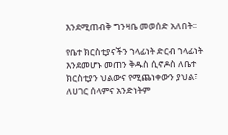እንደሚጠብቅ ግንዛቤ መወሰድ አለበት፡፡

የቤተ ክርስቲያናችን ኀላፊነት ድርብ ኀላፊነት እንደመሆኑ መጠን ቅዱስ ሲኖዶስ ለቤተ ክርስቲያን ህልውና የሚጨነቀውን ያህል፣ ለሀገር ሰላምና አንድነትም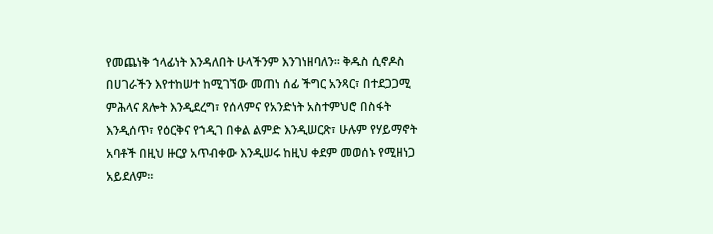የመጨነቅ ኀላፊነት እንዳለበት ሁላችንም እንገነዘባለን፡፡ ቅዱስ ሲኖዶስ በሀገራችን እየተከሠተ ከሚገኘው መጠነ ሰፊ ችግር አንጻር፣ በተደጋጋሚ ምሕላና ጸሎት እንዲደረግ፣ የሰላምና የአንድነት አስተምህሮ በስፋት እንዲሰጥ፣ የዕርቅና የኀዲገ በቀል ልምድ እንዲሠርጽ፣ ሁሉም የሃይማኖት አባቶች በዚህ ዙርያ አጥብቀው እንዲሠሩ ከዚህ ቀደም መወሰኑ የሚዘነጋ አይደለም፡፡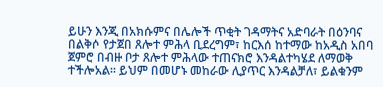ይሁን እንጂ በአክሱምና በሌሎች ጥቂት ገዳማትና አድባራት በዕንባና በልቅሶ የታጀበ ጸሎተ ምሕላ ቢደረግም፣ ከርእሰ ከተማው ከአዲስ አበባ ጀምሮ በብዙ ቦታ ጸሎተ ምሕላው ተጠናክሮ እንዳልተካሄደ ለማወቅ ተችሎአል፡፡ ይህም በመሆኑ መከራው ሊያጥር እንዳልቻለ፣ ይልቁንም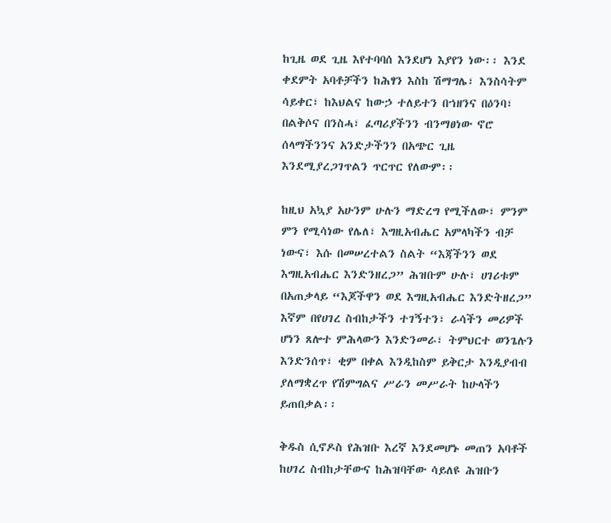ከጊዜ ወደ ጊዜ እየተባባሰ እንደሆነ እያየን ነው፡፡ እንደ ቀደምት አባቶቻችን ከሕፃን እስከ ሽማግሌ፣ እንስሳትም ሳይቀር፣ ከእህልና ከውኃ ተለይተን በኀዘንና በዕንባ፣ በልቅሶና በንስሓ፣ ፈጣሪያችንን ብንማፀነው ኖሮ ሰላማችንንና አንድታችንን በአጭር ጊዜ እንደሚያረጋገጥልን ጥርጥር የለውም፡፡

ከዚህ አኳያ አሁንም ሁሉን ማድረግ የሚችለው፣ ምንም ምን የሚሳነው የሌለ፣ እግዚአብሔር አምላካችን ብቻ ነውና፣ እሱ በመሠረተልን ስልት “እጃችንን ወደ እግዚአብሔር እንድንዘረጋ” ሕዝቡም ሁሉ፣ ሀገሪቱም በአጠቃላይ “እጆችዋን ወደ እግዚአብሔር እንድትዘረጋ” እኛም በየሀገረ ስብከታችን ተገኝተን፣ ራሳችን መሪዎች ሆነን ጸሎተ ምሕላውን እንድንመራ፣ ትምህርተ ወንጌሉን እንድንሰጥ፣ ቂም በቀል እንዲከስም ይቅርታ እንዲያብብ ያለማቋረጥ የሽምግልና ሥራን መሥራት ከሁላችን ይጠበቃል፡፡

ቅዱስ ሲኖዶስ የሕዝቡ እረኛ እንደመሆኑ መጠን አባቶች ከሀገረ ስብከታቸውና ከሕዝባቸው ሳይለዩ ሕዝቡን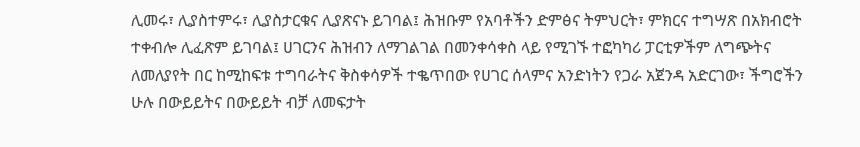ሊመሩ፣ ሊያስተምሩ፣ ሊያስታርቁና ሊያጽናኑ ይገባል፤ ሕዝቡም የአባቶችን ድምፅና ትምህርት፣ ምክርና ተግሣጽ በአክብሮት ተቀብሎ ሊፈጽም ይገባል፤ ሀገርንና ሕዝብን ለማገልገል በመንቀሳቀስ ላይ የሚገኙ ተፎካካሪ ፓርቲዎችም ለግጭትና ለመለያየት በር ከሚከፍቱ ተግባራትና ቅስቀሳዎች ተቈጥበው የሀገር ሰላምና አንድነትን የጋራ አጀንዳ አድርገው፣ ችግሮችን ሁሉ በውይይትና በውይይት ብቻ ለመፍታት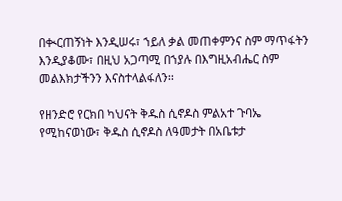በቊርጠኝነት እንዲሠሩ፣ ኀይለ ቃል መጠቀምንና ስም ማጥፋትን እንዲያቆሙ፣ በዚህ አጋጣሚ በኀያሉ በእግዚአብሔር ስም መልእክታችንን እናስተላልፋለን፡፡

የዘንድሮ የርክበ ካህናት ቅዱስ ሲኖዶስ ምልአተ ጉባኤ የሚከናወነው፣ ቅዱስ ሲኖዶስ ለዓመታት በአቤቱታ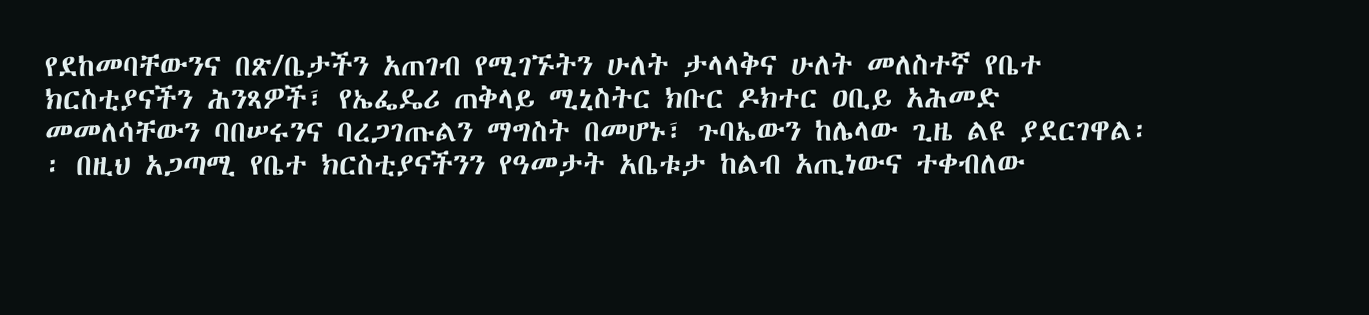የደከመባቸውንና በጽ/ቤታችን አጠገብ የሚገኙትን ሁለት ታላላቅና ሁለት መለስተኛ የቤተ ክርስቲያናችን ሕንጻዎች፣ የኤፌዴሪ ጠቅላይ ሚኒስትር ክቡር ዶክተር ዐቢይ አሕመድ መመለሳቸውን ባበሠሩንና ባረጋገጡልን ማግስት በመሆኑ፣ ጉባኤውን ከሌላው ጊዜ ልዩ ያደርገዋል፡፡ በዚህ አጋጣሚ የቤተ ክርስቲያናችንን የዓመታት አቤቱታ ከልብ አጢነውና ተቀብለው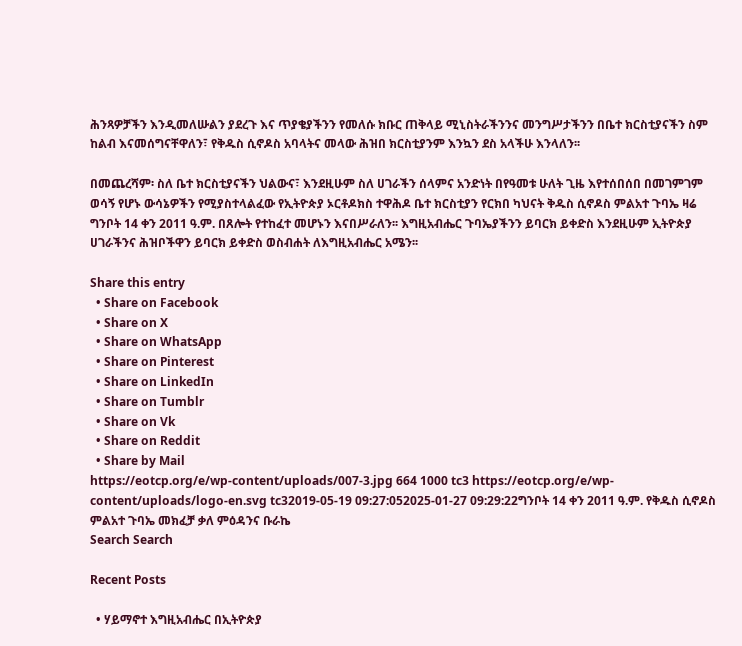ሕንጻዎቻችን እንዲመለሡልን ያደረጉ እና ጥያቄያችንን የመለሱ ክቡር ጠቅላይ ሚኒስትራችንንና መንግሥታችንን በቤተ ክርስቲያናችን ስም ከልብ እናመሰግናቸዋለን፣ የቅዱስ ሲኖዶስ አባላትና መላው ሕዝበ ክርስቲያንም እንኳን ደስ አላችሁ እንላለን፡፡

በመጨረሻም፡ ስለ ቤተ ክርስቲያናችን ህልውና፣ እንደዚሁም ስለ ሀገራችን ሰላምና አንድነት በየዓመቱ ሁለት ጊዜ እየተሰበሰበ በመገምገም ወሳኝ የሆኑ ውሳኔዎችን የሚያስተላልፈው የኢትዮጵያ ኦርቶዶክስ ተዋሕዶ ቤተ ክርስቲያን የርክበ ካህናት ቅዱስ ሲኖዶስ ምልአተ ጉባኤ ዛሬ ግንቦት 14 ቀን 2011 ዓ.ም. በጸሎት የተከፈተ መሆኑን እናበሥራለን፡፡ እግዚአብሔር ጉባኤያችንን ይባርክ ይቀድስ እንደዚሁም ኢትዮጵያ ሀገራችንና ሕዝቦችዋን ይባርክ ይቀድስ ወስብሐት ለእግዚአብሔር አሜን፡፡

Share this entry
  • Share on Facebook
  • Share on X
  • Share on WhatsApp
  • Share on Pinterest
  • Share on LinkedIn
  • Share on Tumblr
  • Share on Vk
  • Share on Reddit
  • Share by Mail
https://eotcp.org/e/wp-content/uploads/007-3.jpg 664 1000 tc3 https://eotcp.org/e/wp-content/uploads/logo-en.svg tc32019-05-19 09:27:052025-01-27 09:29:22ግንቦት 14 ቀን 2011 ዓ.ም. የቅዱስ ሲኖዶስ ምልአተ ጉባኤ መክፈቻ ቃለ ምዕዳንና ቡራኬ
Search Search

Recent Posts

  • ሃይማኖተ እግዚአብሔር በኢትዮጵያ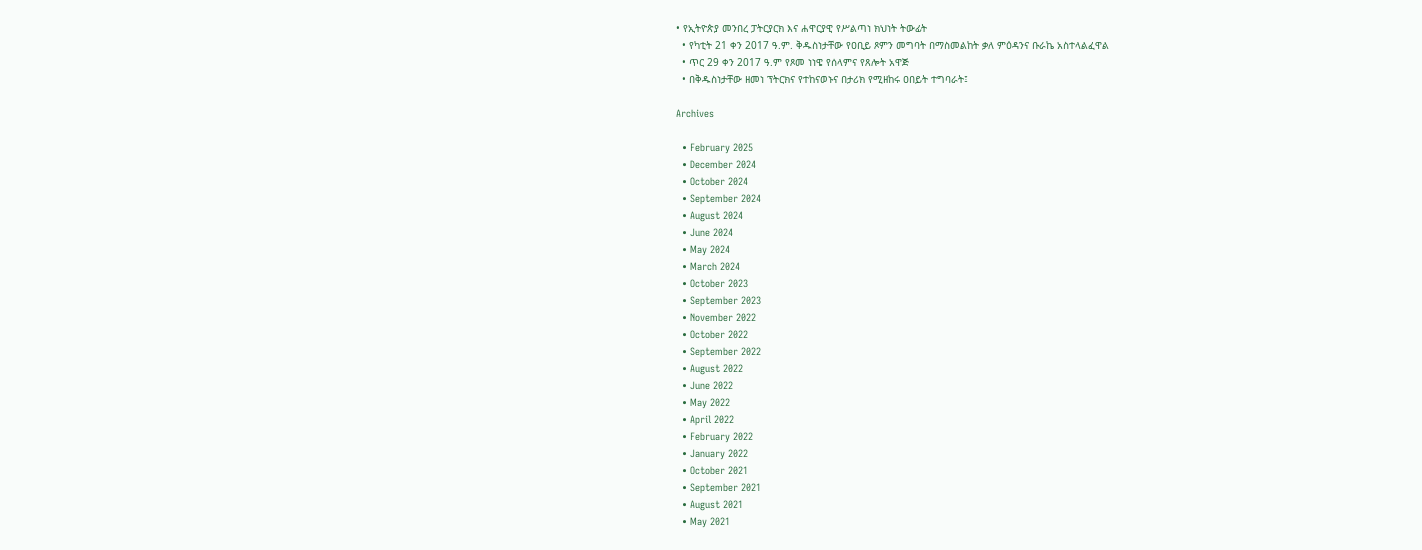• የኢትዮጵያ መንበረ ፓትርያርክ እና ሐዋርያዊ የሥልጣነ ክህነት ትውፊት
  • የካቲት 21 ቀን 2017 ዓ.ም. ቅዱስነታቸው የዐቢይ ጾምን መግባት በማስመልከት ቃለ ምዕዳንና ቡራኬ አስተላልፈዋል
  • ጥር 29 ቀን 2017 ዓ.ም የጾመ ነነዌ የሰላምና የጸሎት አዋጅ
  • በቅዱስነታቸው ዘመነ ፕትርክና የተከናወኑና በታሪክ የሚዘከሩ ዐበይት ተግባራት፤

Archives

  • February 2025
  • December 2024
  • October 2024
  • September 2024
  • August 2024
  • June 2024
  • May 2024
  • March 2024
  • October 2023
  • September 2023
  • November 2022
  • October 2022
  • September 2022
  • August 2022
  • June 2022
  • May 2022
  • April 2022
  • February 2022
  • January 2022
  • October 2021
  • September 2021
  • August 2021
  • May 2021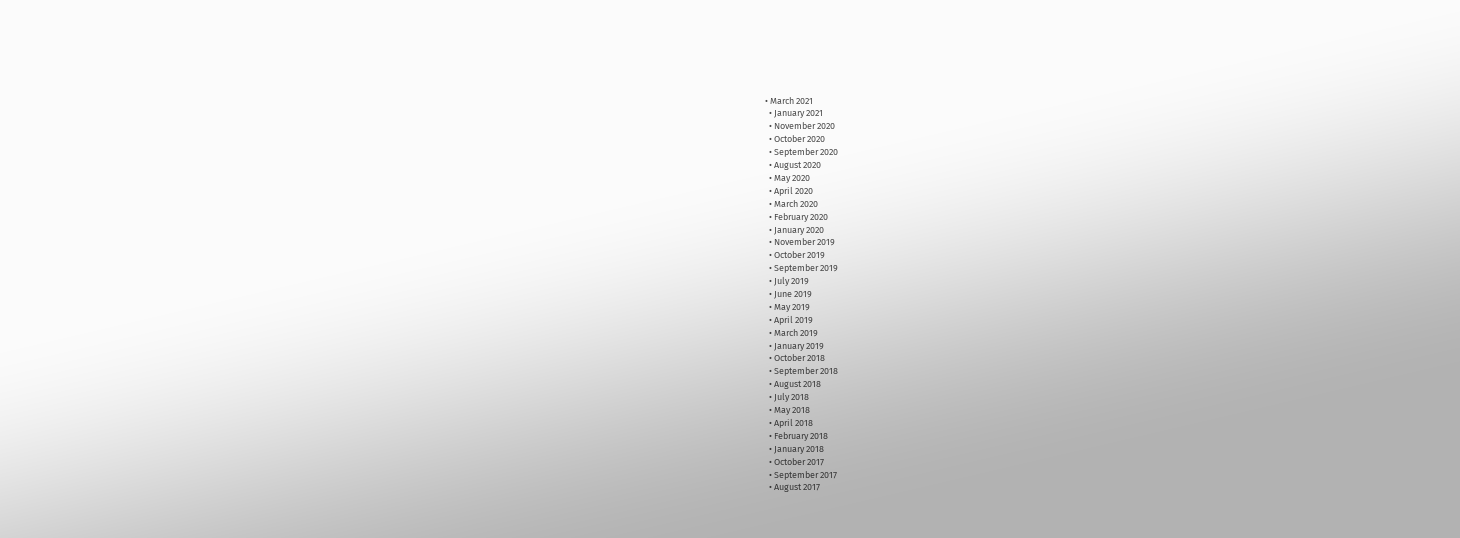• March 2021
  • January 2021
  • November 2020
  • October 2020
  • September 2020
  • August 2020
  • May 2020
  • April 2020
  • March 2020
  • February 2020
  • January 2020
  • November 2019
  • October 2019
  • September 2019
  • July 2019
  • June 2019
  • May 2019
  • April 2019
  • March 2019
  • January 2019
  • October 2018
  • September 2018
  • August 2018
  • July 2018
  • May 2018
  • April 2018
  • February 2018
  • January 2018
  • October 2017
  • September 2017
  • August 2017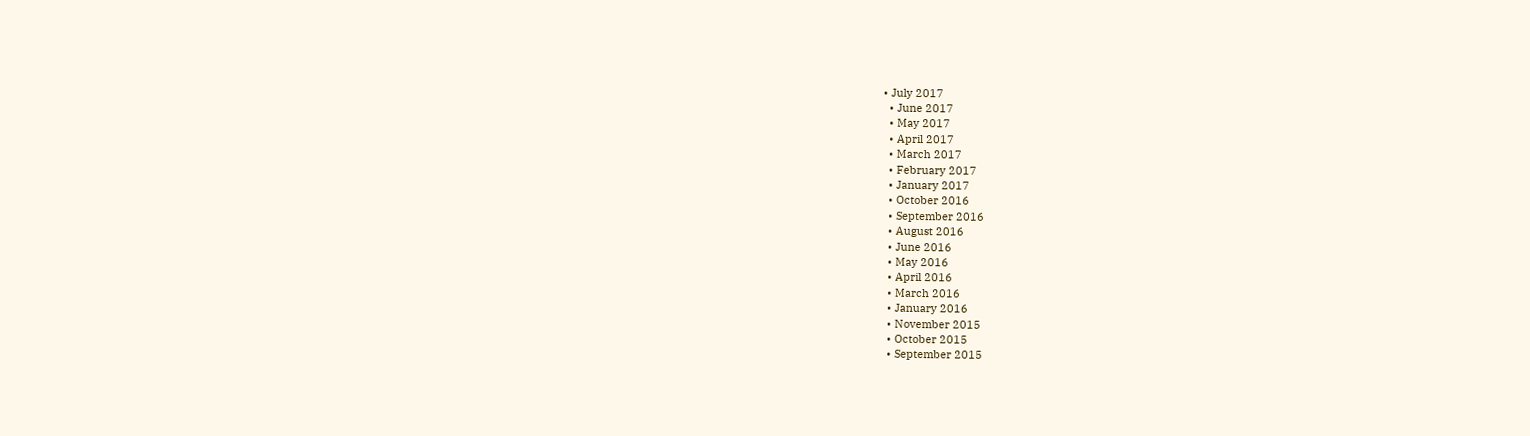• July 2017
  • June 2017
  • May 2017
  • April 2017
  • March 2017
  • February 2017
  • January 2017
  • October 2016
  • September 2016
  • August 2016
  • June 2016
  • May 2016
  • April 2016
  • March 2016
  • January 2016
  • November 2015
  • October 2015
  • September 2015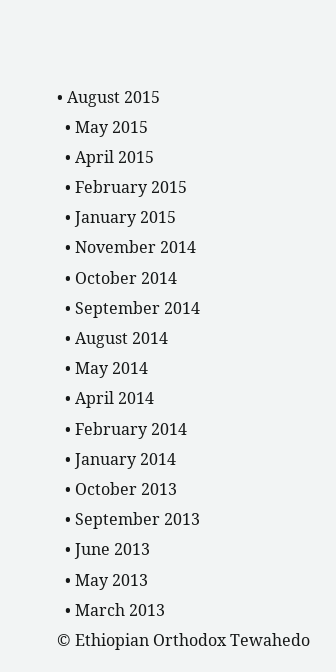• August 2015
  • May 2015
  • April 2015
  • February 2015
  • January 2015
  • November 2014
  • October 2014
  • September 2014
  • August 2014
  • May 2014
  • April 2014
  • February 2014
  • January 2014
  • October 2013
  • September 2013
  • June 2013
  • May 2013
  • March 2013
© Ethiopian Orthodox Tewahedo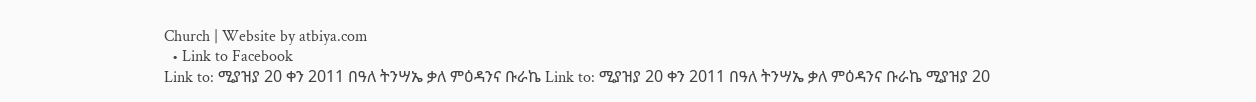Church | Website by atbiya.com
  • Link to Facebook
Link to: ሚያዝያ 20 ቀን 2011 በዓለ ትንሣኤ ቃለ ምዕዳንና ቡራኬ Link to: ሚያዝያ 20 ቀን 2011 በዓለ ትንሣኤ ቃለ ምዕዳንና ቡራኬ ሚያዝያ 20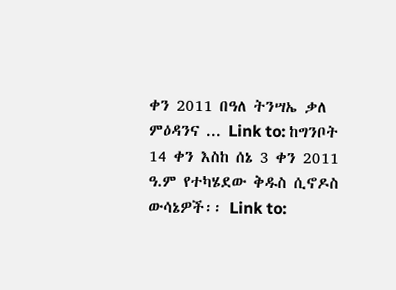ቀን 2011 በዓለ ትንሣኤ ቃለ ምዕዳንና ... Link to: ከግንቦት 14 ቀን እስከ ሰኔ 3 ቀን 2011 ዓ.ም የተካሄደው ቅዱስ ሲኖዶስ ውሳኔዎች፡፡ Link to: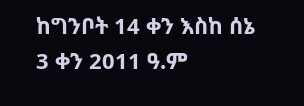ከግንቦት 14 ቀን እስከ ሰኔ 3 ቀን 2011 ዓ.ም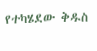የተካሄደው ቅዱስ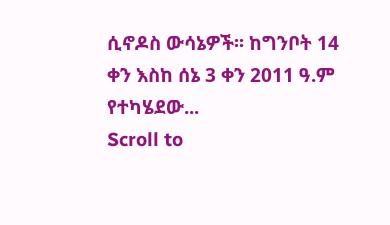ሲኖዶስ ውሳኔዎች፡፡ ከግንቦት 14 ቀን እስከ ሰኔ 3 ቀን 2011 ዓ.ም የተካሄደው...
Scroll to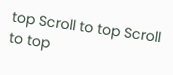top Scroll to top Scroll to top